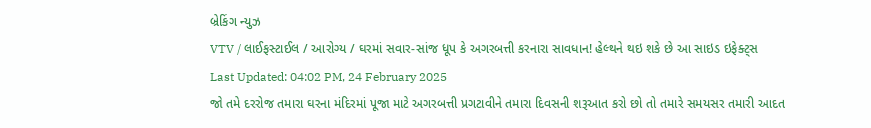બ્રેકિંગ ન્યુઝ
VTV / લાઈફસ્ટાઈલ / આરોગ્ય / ઘરમાં સવાર-સાંજ ધૂપ કે અગરબત્તી કરનારા સાવધાન! હેલ્થને થઇ શકે છે આ સાઇડ ઇફેક્ટ્સ
Last Updated: 04:02 PM, 24 February 2025
જો તમે દરરોજ તમારા ઘરના મંદિરમાં પૂજા માટે અગરબત્તી પ્રગટાવીને તમારા દિવસની શરૂઆત કરો છો તો તમારે સમયસર તમારી આદત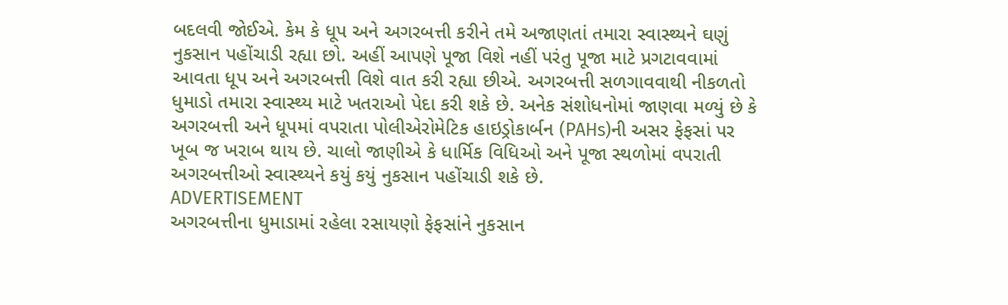બદલવી જોઈએ. કેમ કે ધૂપ અને અગરબત્તી કરીને તમે અજાણતાં તમારા સ્વાસ્થ્યને ઘણું નુકસાન પહોંચાડી રહ્યા છો. અહીં આપણે પૂજા વિશે નહીં પરંતુ પૂજા માટે પ્રગટાવવામાં આવતા ધૂપ અને અગરબત્તી વિશે વાત કરી રહ્યા છીએ. અગરબત્તી સળગાવવાથી નીકળતો ધુમાડો તમારા સ્વાસ્થ્ય માટે ખતરાઓ પેદા કરી શકે છે. અનેક સંશોધનોમાં જાણવા મળ્યું છે કે અગરબત્તી અને ધૂપમાં વપરાતા પોલીએરોમેટિક હાઇડ્રોકાર્બન (PAHs)ની અસર ફેફસાં પર ખૂબ જ ખરાબ થાય છે. ચાલો જાણીએ કે ધાર્મિક વિધિઓ અને પૂજા સ્થળોમાં વપરાતી અગરબત્તીઓ સ્વાસ્થ્યને કયું કયું નુકસાન પહોંચાડી શકે છે.
ADVERTISEMENT
અગરબત્તીના ધુમાડામાં રહેલા રસાયણો ફેફસાંને નુકસાન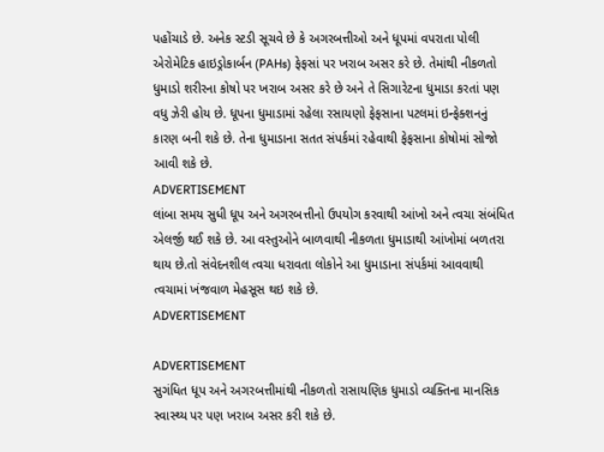પહોંચાડે છે. અનેક સ્ટડી સૂચવે છે કે અગરબત્તીઓ અને ધૂપમાં વપરાતા પોલી એરોમેટિક હાઇડ્રોકાર્બન (PAHs) ફેફસાં પર ખરાબ અસર કરે છે. તેમાંથી નીકળતો ધુમાડો શરીરના કોષો પર ખરાબ અસર કરે છે અને તે સિગારેટના ધુમાડા કરતાં પણ વધુ ઝેરી હોય છે. ધૂપના ધુમાડામાં રહેલા રસાયણો ફેફસાના પટલમાં ઇન્ફેક્શનનું કારણ બની શકે છે. તેના ધુમાડાના સતત સંપર્કમાં રહેવાથી ફેફસાના કોષોમાં સોજો આવી શકે છે.
ADVERTISEMENT
લાંબા સમય સુધી ધૂપ અને અગરબત્તીનો ઉપયોગ કરવાથી આંખો અને ત્વચા સંબંધિત એલર્જી થઈ શકે છે. આ વસ્તુઓને બાળવાથી નીકળતા ધુમાડાથી આંખોમાં બળતરા થાય છે.તો સંવેદનશીલ ત્વચા ધરાવતા લોકોને આ ધુમાડાના સંપર્કમાં આવવાથી ત્વચામાં ખંજવાળ મેહસૂસ થઇ શકે છે.
ADVERTISEMENT

ADVERTISEMENT
સુગંધિત ધૂપ અને અગરબત્તીમાંથી નીકળતો રાસાયણિક ધુમાડો વ્યક્તિના માનસિક સ્વાસ્થ્ય પર પણ ખરાબ અસર કરી શકે છે.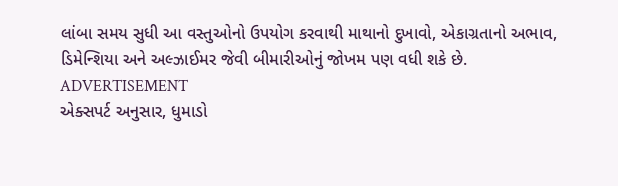લાંબા સમય સુધી આ વસ્તુઓનો ઉપયોગ કરવાથી માથાનો દુખાવો, એકાગ્રતાનો અભાવ, ડિમેન્શિયા અને અલ્ઝાઈમર જેવી બીમારીઓનું જોખમ પણ વધી શકે છે.
ADVERTISEMENT
એક્સપર્ટ અનુસાર, ધુમાડો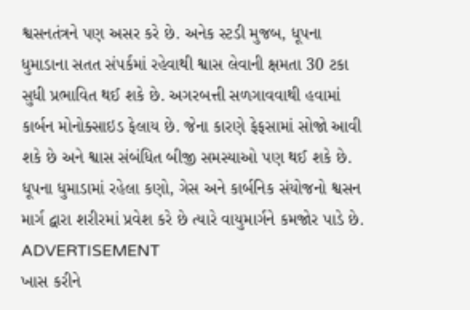શ્વસનતંત્રને પણ અસર કરે છે. અનેક સ્ટડી મુજબ, ધૂપના ધુમાડાના સતત સંપર્કમાં રહેવાથી શ્વાસ લેવાની ક્ષમતા 30 ટકા સુધી પ્રભાવિત થઈ શકે છે. અગરબત્તી સળગાવવાથી હવામાં કાર્બન મોનોક્સાઇડ ફેલાય છે. જેના કારણે ફેફસામાં સોજો આવી શકે છે અને શ્વાસ સંબંધિત બીજી સમસ્યાઓ પણ થઈ શકે છે. ધૂપના ધુમાડામાં રહેલા કણો, ગેસ અને કાર્બનિક સંયોજનો શ્વસન માર્ગ દ્વારા શરીરમાં પ્રવેશ કરે છે ત્યારે વાયુમાર્ગને કમજોર પાડે છે.
ADVERTISEMENT
ખાસ કરીને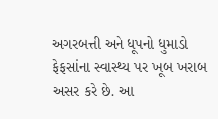અગરબત્તી અને ધૂપનો ધુમાડો ફેફસાંના સ્વાસ્થ્ય પર ખૂબ ખરાબ અસર કરે છે. આ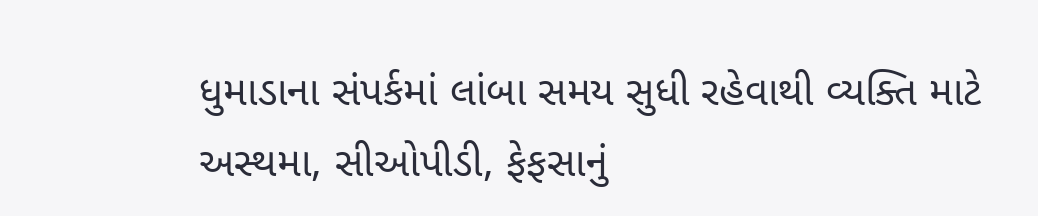ધુમાડાના સંપર્કમાં લાંબા સમય સુધી રહેવાથી વ્યક્તિ માટે અસ્થમા, સીઓપીડી, ફેફસાનું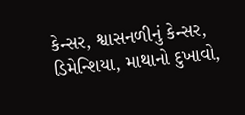કેન્સર, શ્વાસનળીનું કેન્સર, ડિમેન્શિયા, માથાનો દુખાવો,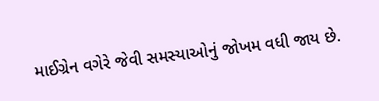માઈગ્રેન વગેરે જેવી સમસ્યાઓનું જોખમ વધી જાય છે.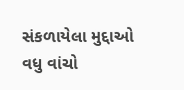સંકળાયેલા મુદ્દાઓ
વધુ વાંચો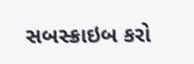સબસ્ક્રાઇબ કરો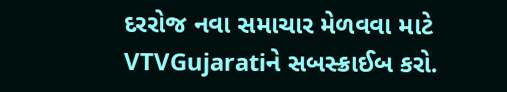દરરોજ નવા સમાચાર મેળવવા માટે VTVGujaratiને સબસ્ક્રાઈબ કરો.